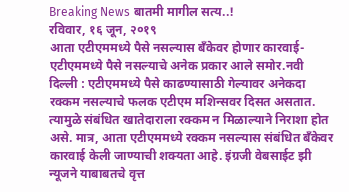Breaking News बातमी मागील सत्य..!
रविवार, १६ जून, २०१९
आता एटीएममध्ये पैसे नसल्यास बँकेवर होणार कारवाई- एटीएममध्ये पैसे नसल्याचे अनेक प्रकार आले समोर.नवी दिल्ली : एटीएममध्ये पैसे काढण्यासाठी गेल्यावर अनेकदा रक्कम नसल्याचे फलक एटीएम मशिन्सवर दिसत असतात. त्यामुळे संबंधित खातेदाराला रक्कम न मिळाल्याने निराशा होत असे. मात्र, आता एटीएममध्ये रक्कम नसल्यास संबंधित बँकेवर कारवाई केली जाण्याची शक्यता आहे. इंग्रजी वेबसाईट झी न्यूजने याबाबतचे वृत्त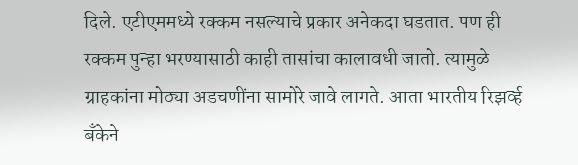दिले. एटीएममध्ये रक्कम नसल्याचे प्रकार अनेकदा घडतात. पण ही रक्कम पुन्हा भरण्यासाठी काही तासांचा कालावधी जातो. त्यामुळे ग्राहकांना मोठ्या अडचणींना सामोरे जावे लागते. आता भारतीय रिझर्व्ह बँकेने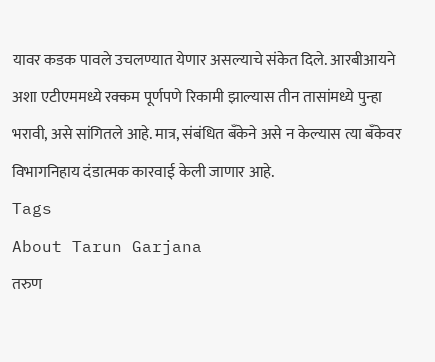यावर कडक पावले उचलण्यात येणार असल्याचे संकेत दिले. आरबीआयने अशा एटीएममध्ये रक्कम पूर्णपणे रिकामी झाल्यास तीन तासांमध्ये पुन्हा भरावी, असे सांगितले आहे. मात्र, संबंधित बँकेने असे न केल्यास त्या बँकेवर विभागनिहाय दंडात्मक कारवाई केली जाणार आहे.
Tags
About Tarun Garjana
तरुण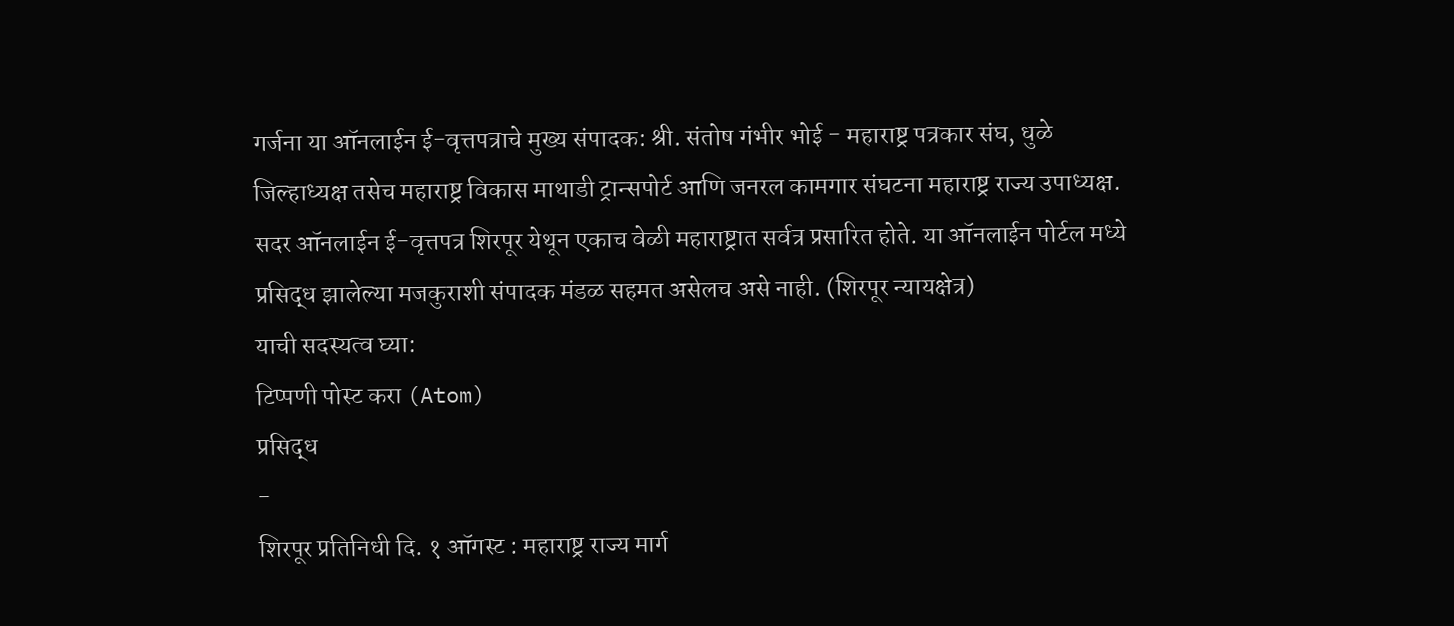गर्जना या ऑनलाईन ई-वृत्तपत्राचे मुख्य संपादक: श्री. संतोष गंभीर भोई - महाराष्ट्र पत्रकार संघ, धुळे जिल्हाध्यक्ष तसेच महाराष्ट्र विकास माथाडी ट्रान्सपोर्ट आणि जनरल कामगार संघटना महाराष्ट्र राज्य उपाध्यक्ष.
सदर ऑनलाईन ई-वृत्तपत्र शिरपूर येथून एकाच वेळी महाराष्ट्रात सर्वत्र प्रसारित होते. या ऑनलाईन पोर्टल मध्ये प्रसिद्ध झालेल्या मजकुराशी संपादक मंडळ सहमत असेलच असे नाही. (शिरपूर न्यायक्षेत्र)
याची सदस्यत्व घ्या:
टिप्पणी पोस्ट करा (Atom)
प्रसिद्ध
-
शिरपूर प्रतिनिधी दि. १ ऑगस्ट : महाराष्ट्र राज्य मार्ग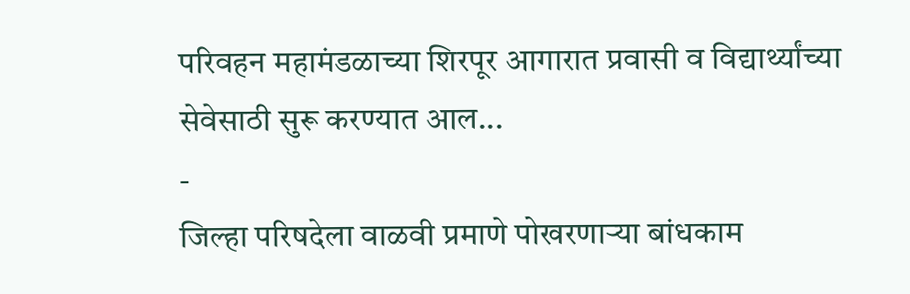परिवहन महामंडळाच्या शिरपूर आगारात प्रवासी व विद्यार्थ्यांच्या सेवेसाठी सुरू करण्यात आल...
-
जिल्हा परिषदेला वाळवी प्रमाणे पोखरणाऱ्या बांधकाम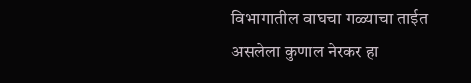विभागातील वाघचा गळ्याचा ताईत असलेला कुणाल नेरकर हा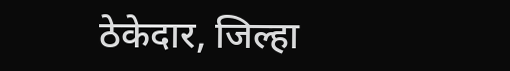ठेकेदार, जिल्हा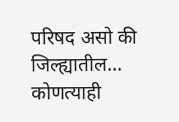परिषद असो की जिल्ह्यातील...
कोणत्याही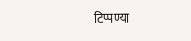टिप्पण्या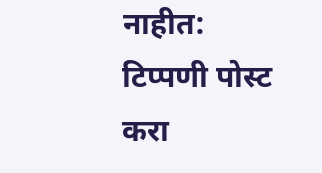नाहीत:
टिप्पणी पोस्ट करा